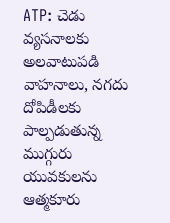ATP: చెడు వ్యసనాలకు అలవాటుపడి వాహనాలు, నగదు దోపిడీలకు పాల్పడుతున్న ముగ్గురు యువకులను ఆత్మకూరు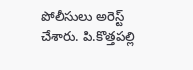పోలీసులు అరెస్ట్ చేశారు. పి.కొత్తపల్లి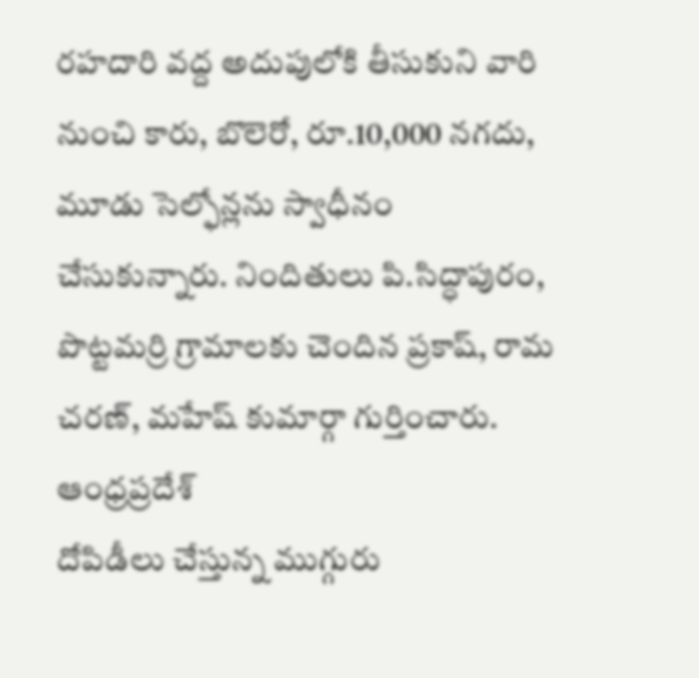రహదారి వద్ద అదుపులోకి తీసుకుని వారి నుంచి కారు, బొలెరో, రూ.10,000 నగదు, మూడు సెల్ఫోన్లను స్వాధీనం చేసుకున్నారు. నిందితులు పి.సిద్ధాపురం, పొట్టమర్రి గ్రామాలకు చెందిన ప్రకాష్, రామ చరణ్, మహేష్ కుమార్గా గుర్తించారు.
ఆంధ్రప్రదేశ్
దోపిడీలు చేస్తున్న ముగ్గురు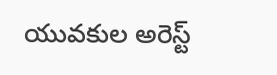యువకుల అరెస్ట్